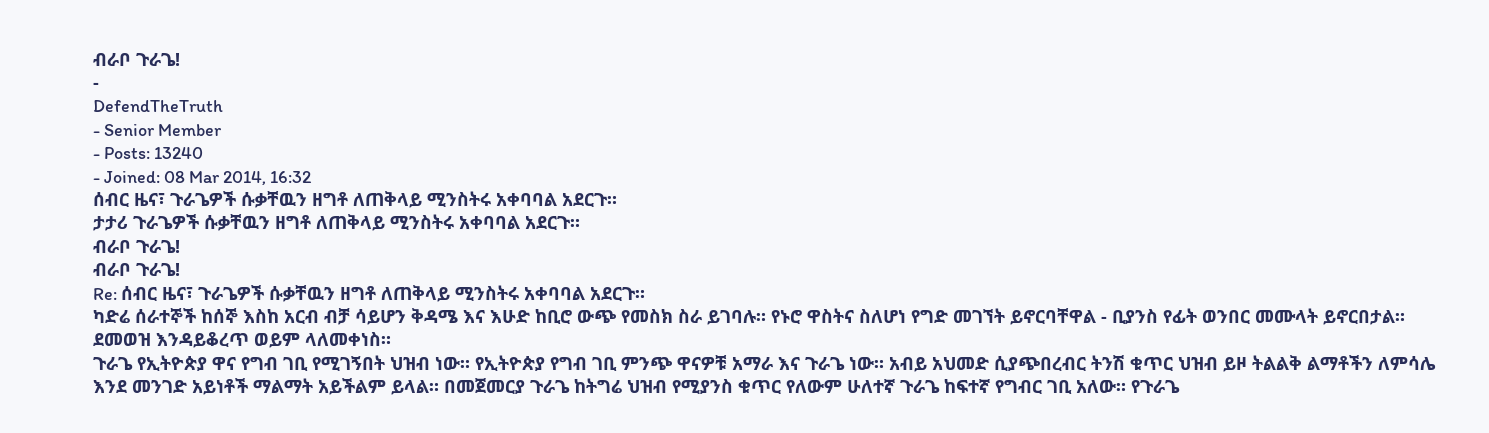ብራቦ ጉራጌ!
-
DefendTheTruth
- Senior Member
- Posts: 13240
- Joined: 08 Mar 2014, 16:32
ሰብር ዜና፣ ጉራጌዎች ሱቃቸዉን ዘግቶ ለጠቅላይ ሚንስትሩ አቀባባል አደርጉ።
ታታሪ ጉራጌዎች ሱቃቸዉን ዘግቶ ለጠቅላይ ሚንስትሩ አቀባባል አደርጉ።
ብራቦ ጉራጌ!
ብራቦ ጉራጌ!
Re: ሰብር ዜና፣ ጉራጌዎች ሱቃቸዉን ዘግቶ ለጠቅላይ ሚንስትሩ አቀባባል አደርጉ።
ካድሬ ሰራተኞች ከሰኞ እስከ አርብ ብቻ ሳይሆን ቅዳሜ እና እሁድ ከቢሮ ውጭ የመስክ ስራ ይገባሉ። የኑሮ ዋስትና ስለሆነ የግድ መገኘት ይኖርባቸዋል - ቢያንስ የፊት ወንበር መሙላት ይኖርበታል። ደመወዝ እንዳይቆረጥ ወይም ላለመቀነስ።
ጉራጌ የኢትዮጵያ ዋና የግብ ገቢ የሚገኝበት ህዝብ ነው። የኢትዮጵያ የግብ ገቢ ምንጭ ዋናዎቹ አማራ እና ጉራጌ ነው። አብይ አህመድ ሲያጭበረብር ትንሽ ቁጥር ህዝብ ይዞ ትልልቅ ልማቶችን ለምሳሌ እንደ መንገድ አይነቶች ማልማት አይችልም ይላል። በመጀመርያ ጉራጌ ከትግሬ ህዝብ የሚያንስ ቁጥር የለውም ሁለተኛ ጉራጌ ከፍተኛ የግብር ገቢ አለው። የጉራጌ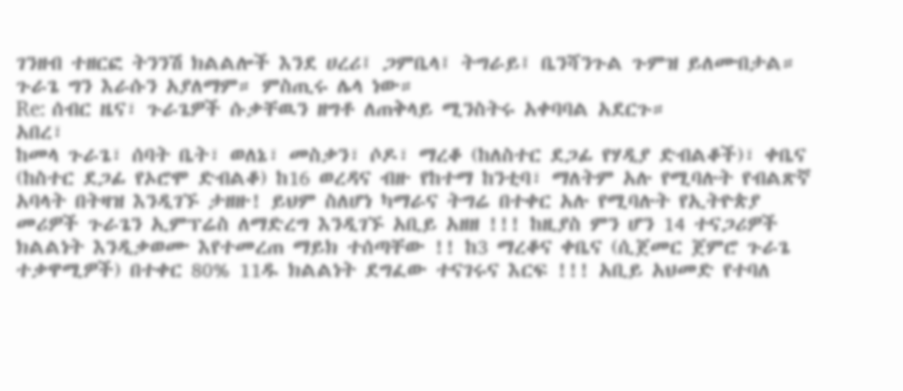ገንዘብ ተዘርፎ ትንንሽ ክልልሎች እንደ ሀረሪ፤ ጋምቤላ፤ ትግራይ፤ ቤንሻንጉል ጉምዝ ይለሙበታል። ጉራጌ ግን እራሱን አያለማም። ምስጢሩ ሌላ ነው።
Re: ሰብር ዜና፣ ጉራጌዎች ሱቃቸዉን ዘግቶ ለጠቅላይ ሚንስትሩ አቀባባል አደርጉ።
አበረ፣
ከመላ ጉራጌ፣ ሰባት ቤት፣ ወለኔ፣ መስቃን፣ ሶዶ፣ ማረቆ (ከለስተር ደጋፊ የሃዲያ ድብልቆች)፣ ቀቤና (ከስተር ደጋፊ የኦሮሞ ድብልቆ) ከ16 ወረዳና ብዙ የከተማ ከንቲባ፣ ማለትም አሉ የሚባሉት የብልጽኛ አባላት በትዛዝ እንዲገኙ ታዘዙ! ይህም ስለሆነ ካማራና ትግሬ በተቀር አሉ የሚባሉት የኢትዮጵያ መሪዎች ጉራጌን ኢምፕሬስ ለማድረግ እንዲገኙ አቢይ አዘዘ !!! ከዚያስ ምን ሆን 14 ተናጋሪዎች ክልልነት እንዲቃወሙ እየተመረጠ ማይክ ተሰጣቸው !! ከ3 ማረቆና ቀቤና (ሲጀመር ጀምሮ ጉራጌ ተቃዋሚዎች) በተቀር 80% 11ዱ ክልልነት ደግፈው ተናገሩና እርፍ !!! አቢይ አህመድ የተባለ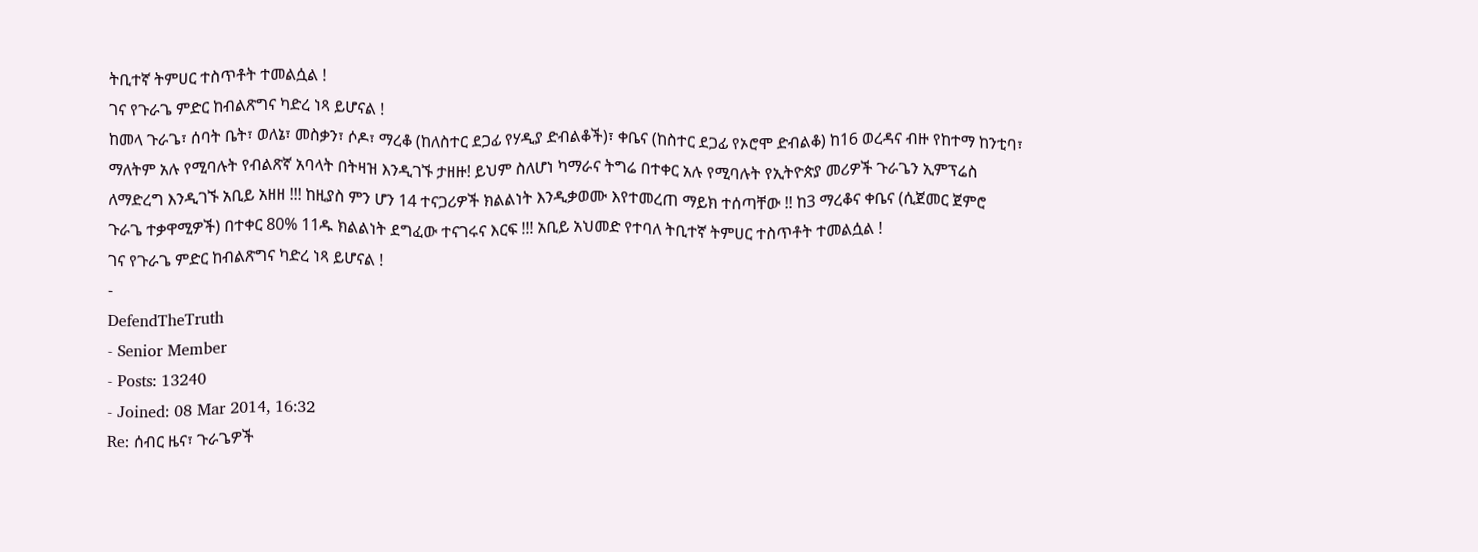ትቢተኛ ትምሀር ተስጥቶት ተመልሷል !
ገና የጉራጌ ምድር ከብልጽግና ካድረ ነጻ ይሆናል !
ከመላ ጉራጌ፣ ሰባት ቤት፣ ወለኔ፣ መስቃን፣ ሶዶ፣ ማረቆ (ከለስተር ደጋፊ የሃዲያ ድብልቆች)፣ ቀቤና (ከስተር ደጋፊ የኦሮሞ ድብልቆ) ከ16 ወረዳና ብዙ የከተማ ከንቲባ፣ ማለትም አሉ የሚባሉት የብልጽኛ አባላት በትዛዝ እንዲገኙ ታዘዙ! ይህም ስለሆነ ካማራና ትግሬ በተቀር አሉ የሚባሉት የኢትዮጵያ መሪዎች ጉራጌን ኢምፕሬስ ለማድረግ እንዲገኙ አቢይ አዘዘ !!! ከዚያስ ምን ሆን 14 ተናጋሪዎች ክልልነት እንዲቃወሙ እየተመረጠ ማይክ ተሰጣቸው !! ከ3 ማረቆና ቀቤና (ሲጀመር ጀምሮ ጉራጌ ተቃዋሚዎች) በተቀር 80% 11ዱ ክልልነት ደግፈው ተናገሩና እርፍ !!! አቢይ አህመድ የተባለ ትቢተኛ ትምሀር ተስጥቶት ተመልሷል !
ገና የጉራጌ ምድር ከብልጽግና ካድረ ነጻ ይሆናል !
-
DefendTheTruth
- Senior Member
- Posts: 13240
- Joined: 08 Mar 2014, 16:32
Re: ሰብር ዜና፣ ጉራጌዎች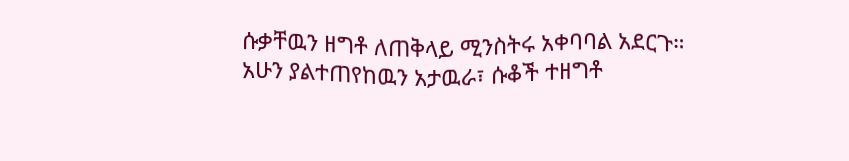ሱቃቸዉን ዘግቶ ለጠቅላይ ሚንስትሩ አቀባባል አደርጉ።
አሁን ያልተጠየከዉን አታዉራ፣ ሱቆች ተዘግቶ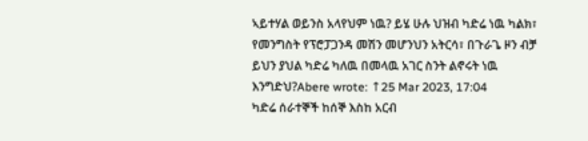ኣይተሃል ወይንስ አላየህም ነዉ? ይሄ ሁሉ ህዝብ ካድሬ ነዉ ካልክ፣ የመንግስት የፕሮፓጋንዳ መሽን መሆንህን አትርሳ፣ በጉራጌ ዞን ብቻ ይህን ያህል ካድሬ ካለዉ በመላዉ አገር ስንት ልኖሩት ነዉ እንግድህ?Abere wrote: ↑25 Mar 2023, 17:04
ካድሬ ሰራተኞች ከሰኞ እስከ አርብ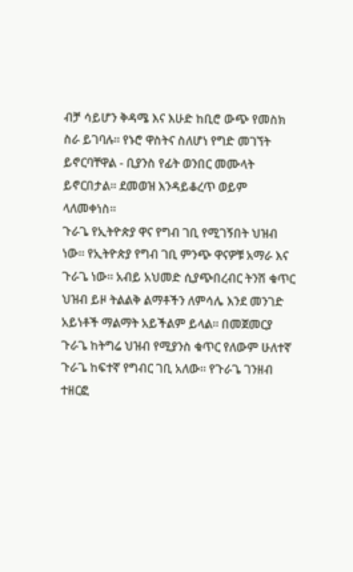ብቻ ሳይሆን ቅዳሜ እና እሁድ ከቢሮ ውጭ የመስክ ስራ ይገባሉ። የኑሮ ዋስትና ስለሆነ የግድ መገኘት ይኖርባቸዋል - ቢያንስ የፊት ወንበር መሙላት ይኖርበታል። ደመወዝ እንዳይቆረጥ ወይም ላለመቀነስ።
ጉራጌ የኢትዮጵያ ዋና የግብ ገቢ የሚገኝበት ህዝብ ነው። የኢትዮጵያ የግብ ገቢ ምንጭ ዋናዎቹ አማራ እና ጉራጌ ነው። አብይ አህመድ ሲያጭበረብር ትንሽ ቁጥር ህዝብ ይዞ ትልልቅ ልማቶችን ለምሳሌ እንደ መንገድ አይነቶች ማልማት አይችልም ይላል። በመጀመርያ ጉራጌ ከትግሬ ህዝብ የሚያንስ ቁጥር የለውም ሁለተኛ ጉራጌ ከፍተኛ የግብር ገቢ አለው። የጉራጌ ገንዘብ ተዘርፎ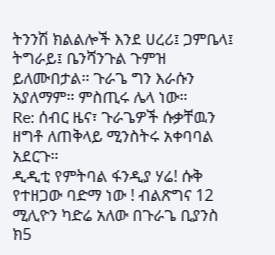ትንንሽ ክልልሎች እንደ ሀረሪ፤ ጋምቤላ፤ ትግራይ፤ ቤንሻንጉል ጉምዝ ይለሙበታል። ጉራጌ ግን እራሱን አያለማም። ምስጢሩ ሌላ ነው።
Re: ሰብር ዜና፣ ጉራጌዎች ሱቃቸዉን ዘግቶ ለጠቅላይ ሚንስትሩ አቀባባል አደርጉ።
ዲዲቲ የምትባል ፋንዲያ ሃሬ! ሱቅ የተዘጋው ባድማ ነው ! ብልጽግና 12 ሚሊዮን ካድሬ አለው በጉራጌ ቢያንስ ክ5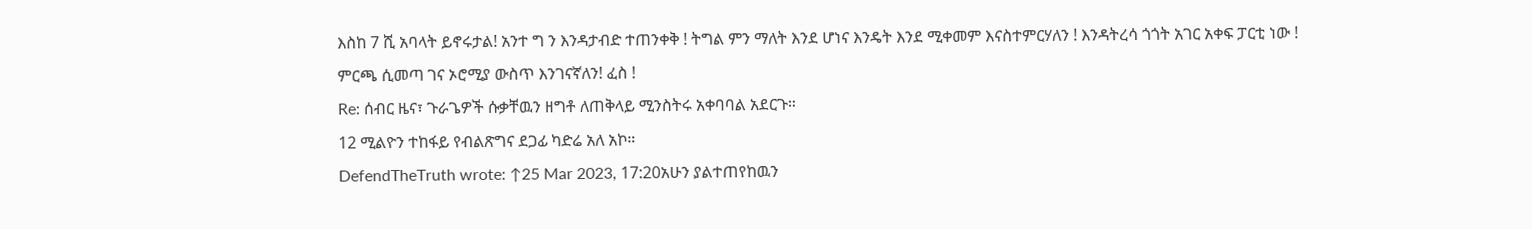እስከ 7 ሺ አባላት ይኖሩታል! አንተ ግ ን እንዳታብድ ተጠንቀቅ ! ትግል ምን ማለት እንደ ሆነና እንዴት እንደ ሚቀመም እናስተምርሃለን ! እንዳትረሳ ጎጎት አገር አቀፍ ፓርቲ ነው ! ምርጫ ሲመጣ ገና ኦሮሚያ ውስጥ እንገናኛለን! ፈስ !
Re: ሰብር ዜና፣ ጉራጌዎች ሱቃቸዉን ዘግቶ ለጠቅላይ ሚንስትሩ አቀባባል አደርጉ።
12 ሚልዮን ተከፋይ የብልጽግና ደጋፊ ካድሬ አለ አኮ።
DefendTheTruth wrote: ↑25 Mar 2023, 17:20አሁን ያልተጠየከዉን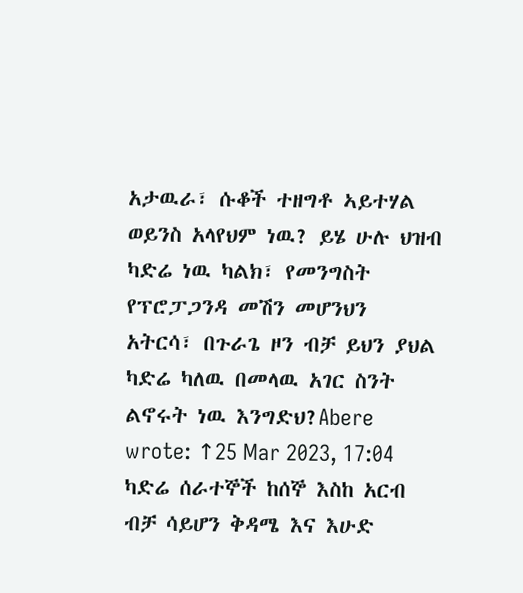አታዉራ፣ ሱቆች ተዘግቶ ኣይተሃል ወይንስ አላየህም ነዉ? ይሄ ሁሉ ህዝብ ካድሬ ነዉ ካልክ፣ የመንግስት የፕሮፓጋንዳ መሽን መሆንህን አትርሳ፣ በጉራጌ ዞን ብቻ ይህን ያህል ካድሬ ካለዉ በመላዉ አገር ስንት ልኖሩት ነዉ እንግድህ?Abere wrote: ↑25 Mar 2023, 17:04
ካድሬ ሰራተኞች ከሰኞ እስከ አርብ ብቻ ሳይሆን ቅዳሜ እና እሁድ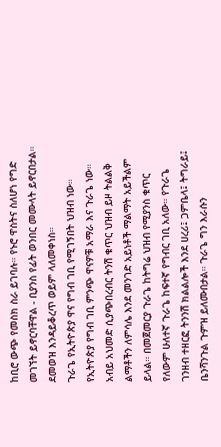ከቢሮ ውጭ የመስክ ስራ ይገባሉ። የኑሮ ዋስትና ስለሆነ የግድ መገኘት ይኖርባቸዋል - ቢያንስ የፊት ወንበር መሙላት ይኖርበታል። ደመወዝ እንዳይቆረጥ ወይም ላለመቀነስ።
ጉራጌ የኢትዮጵያ ዋና የግብ ገቢ የሚገኝበት ህዝብ ነው። የኢትዮጵያ የግብ ገቢ ምንጭ ዋናዎቹ አማራ እና ጉራጌ ነው። አብይ አህመድ ሲያጭበረብር ትንሽ ቁጥር ህዝብ ይዞ ትልልቅ ልማቶችን ለምሳሌ እንደ መንገድ አይነቶች ማልማት አይችልም ይላል። በመጀመርያ ጉራጌ ከትግሬ ህዝብ የሚያንስ ቁጥር የለውም ሁለተኛ ጉራጌ ከፍተኛ የግብር ገቢ አለው። የጉራጌ ገንዘብ ተዘርፎ ትንንሽ ክልልሎች እንደ ሀረሪ፤ ጋምቤላ፤ ትግራይ፤ ቤንሻንጉል ጉምዝ ይለሙበታል። ጉራጌ ግን እራሱን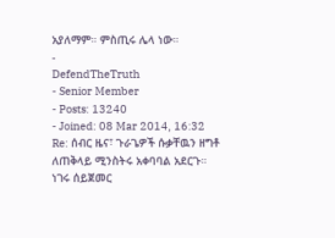አያለማም። ምስጢሩ ሌላ ነው።
-
DefendTheTruth
- Senior Member
- Posts: 13240
- Joined: 08 Mar 2014, 16:32
Re: ሰብር ዜና፣ ጉራጌዎች ሱቃቸዉን ዘግቶ ለጠቅላይ ሚንስትሩ አቀባባል አደርጉ።
ነገሩ ሰይጀመር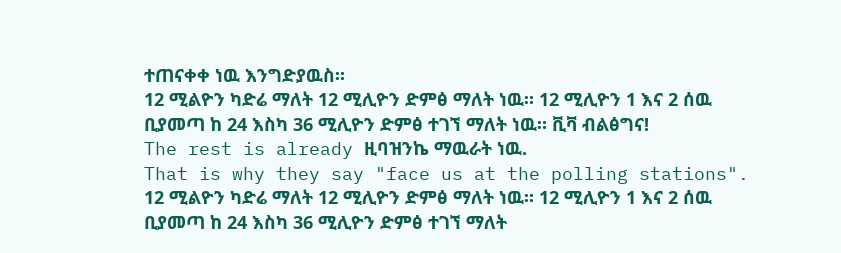ተጠናቀቀ ነዉ እንግድያዉስ።
12 ሚልዮን ካድሬ ማለት 12 ሚሊዮን ድምፅ ማለት ነዉ። 12 ሚሊዮን 1 እና 2 ሰዉ ቢያመጣ ከ 24 እስካ 36 ሚሊዮን ድምፅ ተገኘ ማለት ነዉ። ቪቫ ብልፅግና!
The rest is already ዚባዝንኬ ማዉራት ነዉ.
That is why they say "face us at the polling stations".
12 ሚልዮን ካድሬ ማለት 12 ሚሊዮን ድምፅ ማለት ነዉ። 12 ሚሊዮን 1 እና 2 ሰዉ ቢያመጣ ከ 24 እስካ 36 ሚሊዮን ድምፅ ተገኘ ማለት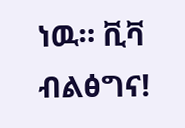ነዉ። ቪቫ ብልፅግና!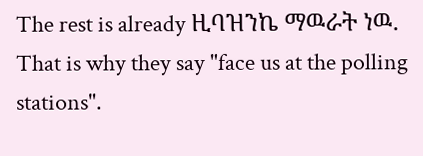The rest is already ዚባዝንኬ ማዉራት ነዉ.
That is why they say "face us at the polling stations".